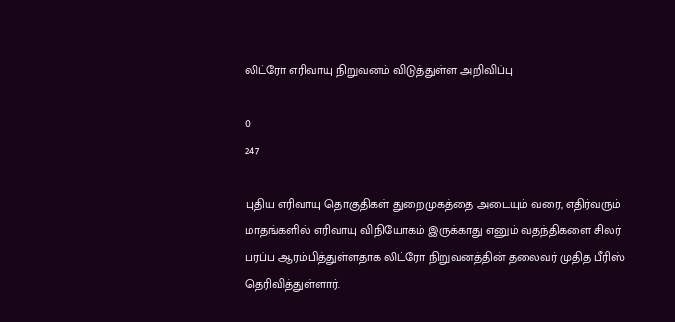லிட்ரோ எரிவாயு நிறுவனம் விடுத்துள்ள அறிவிப்பு

0
247

புதிய எரிவாயு தொகுதிகள் துறைமுகத்தை அடையும் வரை, எதிர்வரும் மாதங்களில் எரிவாயு விநியோகம் இருக்காது எனும் வதந்திகளை சிலர் பரப்ப ஆரம்பித்துள்ளதாக லிட்ரோ நிறுவனத்தின் தலைவர் முதித பீரிஸ் தெரிவித்துள்ளார்.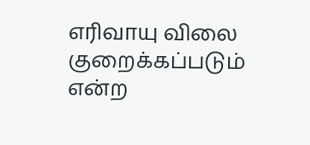எரிவாயு விலை குறைக்கப்படும் என்ற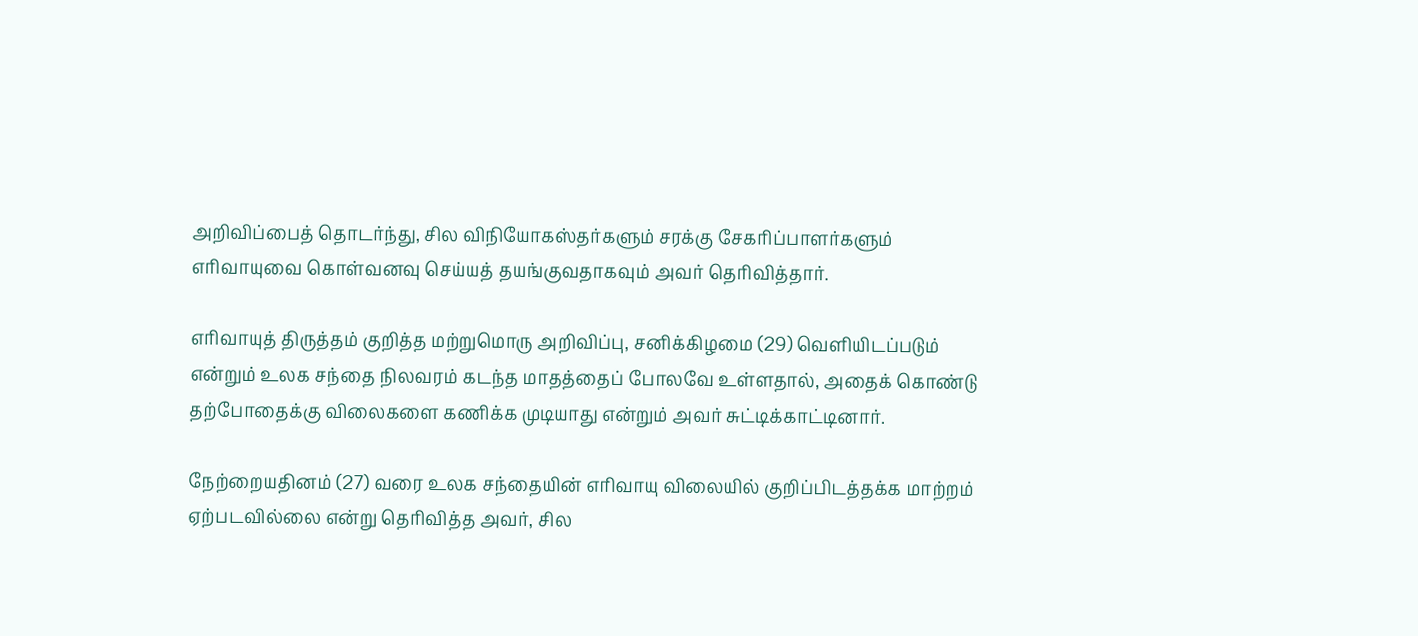அறிவிப்பைத் தொடர்ந்து, சில விநியோகஸ்தர்களும் சரக்கு சேகரிப்பாளர்களும் எரிவாயுவை கொள்வனவு செய்யத் தயங்குவதாகவும் அவர் தெரிவித்தார்.

எரிவாயுத் திருத்தம் குறித்த மற்றுமொரு அறிவிப்பு, சனிக்கிழமை (29) வெளியிடப்படும் என்றும் உலக சந்தை நிலவரம் கடந்த மாதத்தைப் போலவே உள்ளதால், அதைக் கொண்டு தற்போதைக்கு விலைகளை கணிக்க முடியாது என்றும் அவர் சுட்டிக்காட்டினார்.

நேற்றையதினம் (27) வரை உலக சந்தையின் எரிவாயு விலையில் குறிப்பிடத்தக்க மாற்றம் ஏற்படவில்லை என்று தெரிவித்த அவர், சில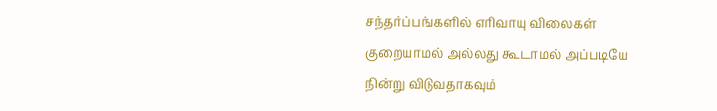சந்தர்ப்பங்களில் எரிவாயு விலைகள் குறையாமல் அல்லது கூடாமல் அப்படியே நின்று விடுவதாகவும்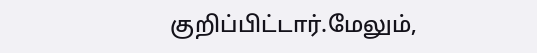குறிப்பிட்டார்.மேலும்,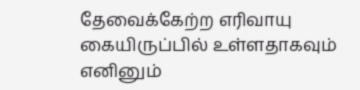தேவைக்கேற்ற எரிவாயு கையிருப்பில் உள்ளதாகவும் எனினும்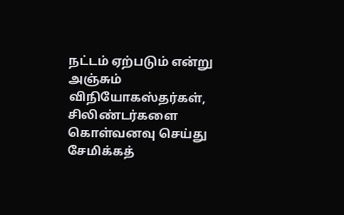நட்டம் ஏற்படும் என்று அஞ்சும் விநியோகஸ்தர்கள், சிலிண்டர்களை கொள்வனவு செய்து சேமிக்கத்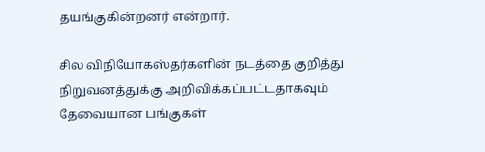தயங்குகின்றனர் என்றார்.

சில விநியோகஸ்தர்களின் நடத்தை குறித்து நிறுவனத்துக்கு அறிவிக்கப்பட்டதாகவும் தேவையான பங்குகள்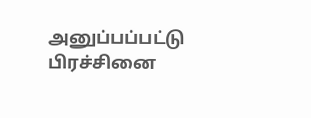அனுப்பப்பட்டு பிரச்சினை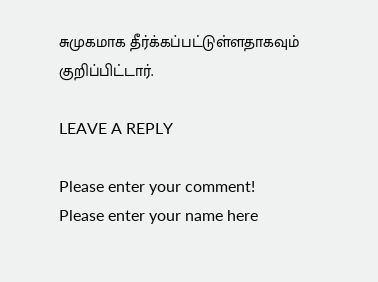சுமுகமாக தீர்க்கப்பட்டுள்ளதாகவும் குறிப்பிட்டார்.

LEAVE A REPLY

Please enter your comment!
Please enter your name here